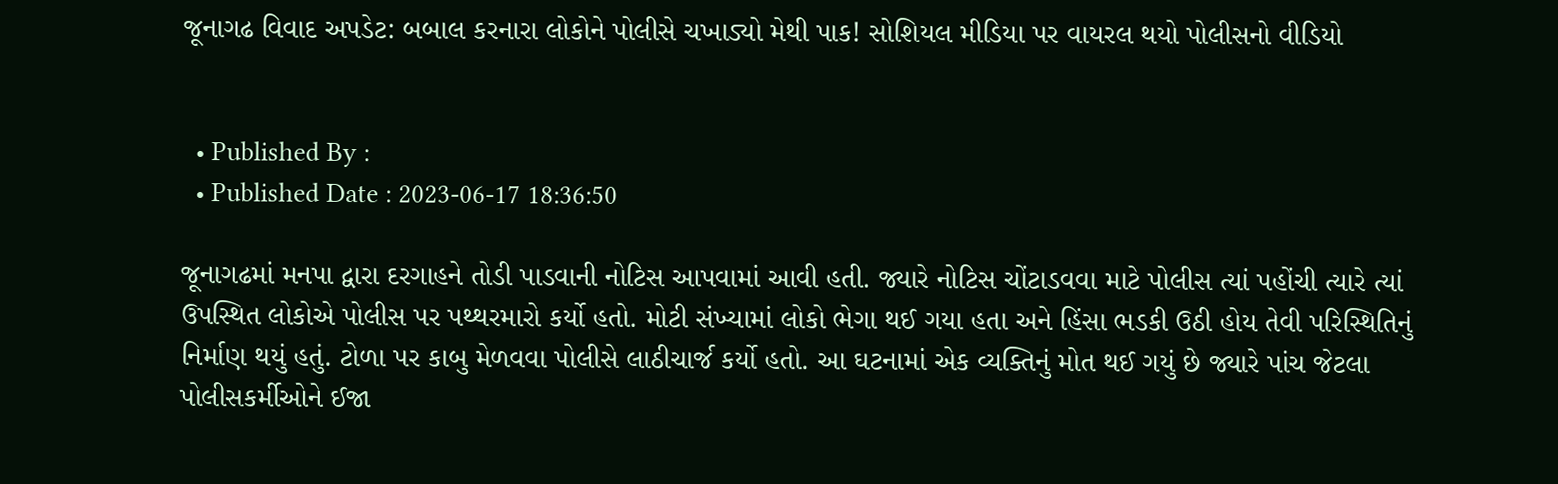જૂનાગઢ વિવાદ અપડેટ: બબાલ કરનારા લોકોને પોલીસે ચખાડ્યો મેથી પાક! સોશિયલ મીડિયા પર વાયરલ થયો પોલીસનો વીડિયો


  • Published By :
  • Published Date : 2023-06-17 18:36:50

જૂનાગઢમાં મનપા દ્વારા દરગાહને તોડી પાડવાની નોટિસ આપવામાં આવી હતી. જ્યારે નોટિસ ચોંટાડવવા માટે પોલીસ ત્યાં પહોંચી ત્યારે ત્યાં ઉપસ્થિત લોકોએ પોલીસ પર પથ્થરમારો કર્યો હતો. મોટી સંખ્યામાં લોકો ભેગા થઈ ગયા હતા અને હિંસા ભડકી ઉઠી હોય તેવી પરિસ્થિતિનું નિર્માણ થયું હતું. ટોળા પર કાબુ મેળવવા પોલીસે લાઠીચાર્જ કર્યો હતો. આ ઘટનામાં એક વ્યક્તિનું મોત થઈ ગયું છે જ્યારે પાંચ જેટલા પોલીસકર્મીઓને ઈજા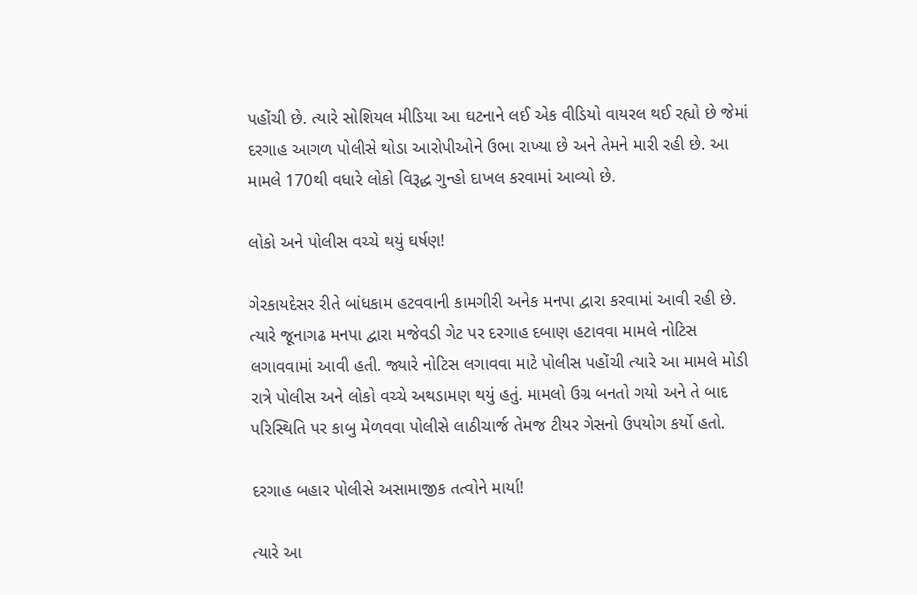પહોંચી છે. ત્યારે સોશિયલ મીડિયા આ ઘટનાને લઈ એક વીડિયો વાયરલ થઈ રહ્યો છે જેમાં દરગાહ આગળ પોલીસે થોડા આરોપીઓને ઉભા રાખ્યા છે અને તેમને મારી રહી છે. આ મામલે 170થી વધારે લોકો વિરૂદ્ધ ગુન્હો દાખલ કરવામાં આવ્યો છે.

લોકો અને પોલીસ વચ્ચે થયું ઘર્ષણ!

ગેરકાયદેસર રીતે બાંધકામ હટવવાની કામગીરી અનેક મનપા દ્વારા કરવામાં આવી રહી છે. ત્યારે જૂનાગઢ મનપા દ્વારા મજેવડી ગેટ પર દરગાહ દબાણ હટાવવા મામલે નોટિસ લગાવવામાં આવી હતી. જ્યારે નોટિસ લગાવવા માટે પોલીસ પહોંચી ત્યારે આ મામલે મોડી રાત્રે પોલીસ અને લોકો વચ્ચે અથડામણ થયું હતું. મામલો ઉગ્ર બનતો ગયો અને તે બાદ પરિસ્થિતિ પર કાબુ મેળવવા પોલીસે લાઠીચાર્જ તેમજ ટીયર ગેસનો ઉપયોગ કર્યો હતો.

દરગાહ બહાર પોલીસે અસામાજીક તત્વોને માર્યા!

ત્યારે આ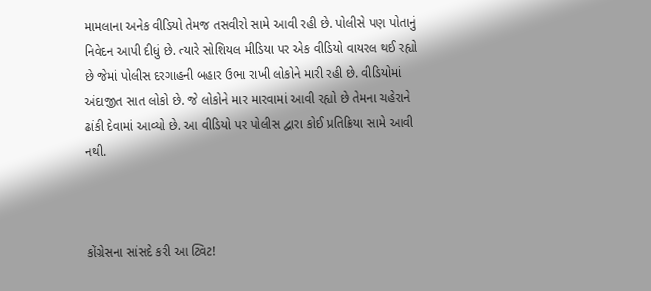મામલાના અનેક વીડિયો તેમજ તસવીરો સામે આવી રહી છે. પોલીસે પણ પોતાનું નિવેદન આપી દીધું છે. ત્યારે સોશિયલ મીડિયા પર એક વીડિયો વાયરલ થઈ રહ્યો છે જેમાં પોલીસ દરગાહની બહાર ઉભા રાખી લોકોને મારી રહી છે. વીડિયોમાં અંદાજીત સાત લોકો છે. જે લોકોને માર મારવામાં આવી રહ્યો છે તેમના ચહેરાને ઢાંકી દેવામાં આવ્યો છે. આ વીડિયો પર પોલીસ દ્વારા કોઈ પ્રતિક્રિયા સામે આવી નથી.



કોંગ્રેસના સાંસદે કરી આ ટ્વિટ!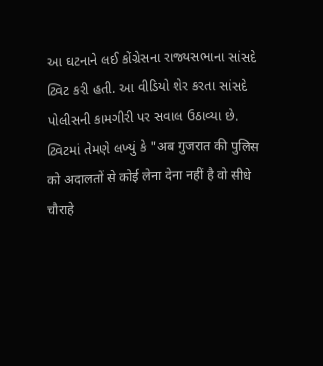આ ઘટનાને લઈ કોંગ્રેસના રાજ્યસભાના સાંસદે ટ્વિટ કરી હતી. આ વીડિયો શેર કરતા સાંસદે પોલીસની કામગીરી પર સવાલ ઉઠાવ્યા છે. ટ્વિટમાં તેમણે લખ્યું કે "अब गुजरात की पुलिस को अदालतों से कोई लेना देना नहीं है वो सीधे चौराहे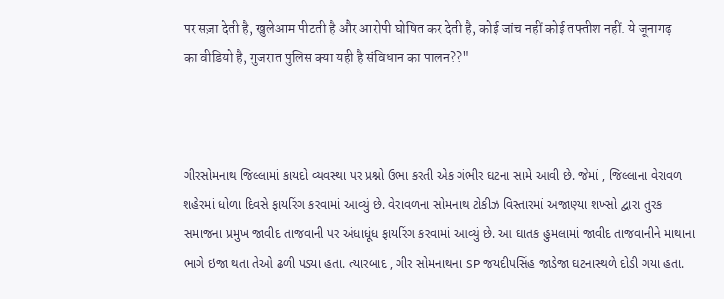पर सज़ा देती है, खुलेआम पीटती है और आरोपी घोषित कर देती है, कोई जांच नहीं कोई तफ्तीश नहीं. ये जूनागढ़ का वीडियो है, गुजरात पुलिस क्या यही है संविधान का पालन??"



ગીરસોમનાથ જિલ્લામાં કાયદો વ્યવસ્થા પર પ્રશ્નો ઉભા કરતી એક ગંભીર ઘટના સામે આવી છે. જેમાં , જિલ્લાના વેરાવળ શહેરમાં ધોળા દિવસે ફાયરિંગ કરવામાં આવ્યું છે. વેરાવળના સોમનાથ ટોકીઝ વિસ્તારમાં અજાણ્યા શખ્સો દ્વારા તુરક સમાજના પ્રમુખ જાવીદ તાજવાની પર અંધાધૂંધ ફાયરિંગ કરવામાં આવ્યું છે. આ ઘાતક હુમલામાં જાવીદ તાજવાનીને માથાના ભાગે ઇજા થતા તેઓ ઢળી પડ્યા હતા. ત્યારબાદ , ગીર સોમનાથના SP જયદીપસિંહ જાડેજા ઘટનાસ્થળે દોડી ગયા હતા.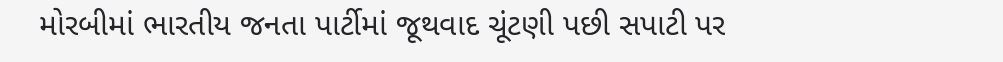મોરબીમાં ભારતીય જનતા પાર્ટીમાં જૂથવાદ ચૂંટણી પછી સપાટી પર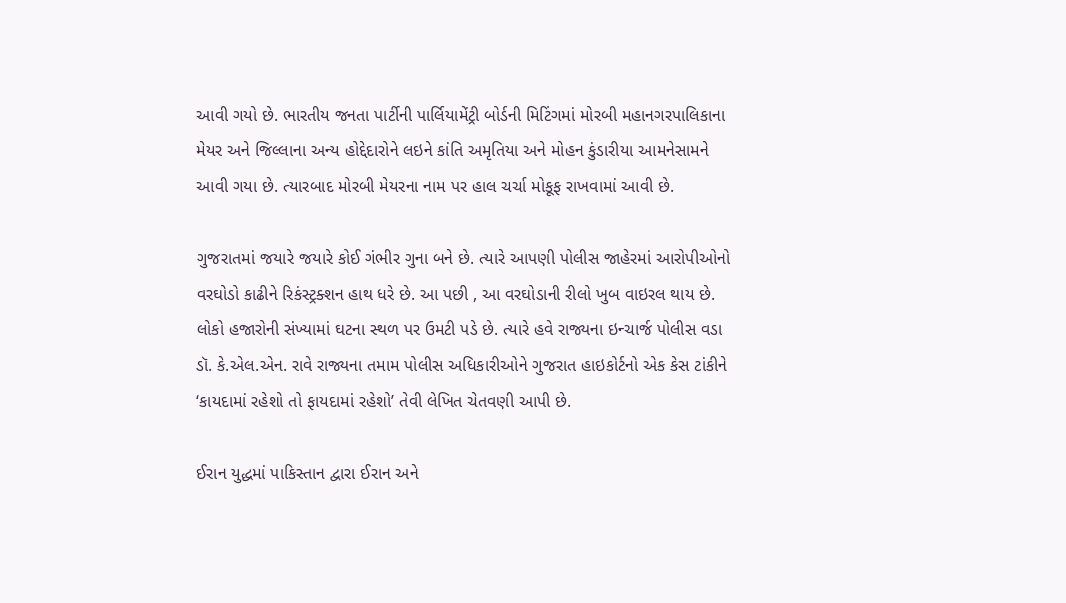આવી ગયો છે. ભારતીય જનતા પાર્ટીની પાર્લિયામેંટ્રી બોર્ડની મિટિંગમાં મોરબી મહાનગરપાલિકાના મેયર અને જિલ્લાના અન્ય હોદ્દેદારોને લઇને કાંતિ અમૃતિયા અને મોહન કુંડારીયા આમનેસામને આવી ગયા છે. ત્યારબાદ મોરબી મેયરના નામ પર હાલ ચર્ચા મોકૂફ રાખવામાં આવી છે.

ગુજરાતમાં જયારે જયારે કોઈ ગંભીર ગુના બને છે. ત્યારે આપણી પોલીસ જાહેરમાં આરોપીઓનો વરઘોડો કાઢીને રિકંસ્ટ્રક્શન હાથ ધરે છે. આ પછી , આ વરઘોડાની રીલો ખુબ વાઇરલ થાય છે. લોકો હજારોની સંખ્યામાં ઘટના સ્થળ પર ઉમટી પડે છે. ત્યારે હવે રાજ્યના ઇન્ચાર્જ પોલીસ વડા ડૉ. કે.એલ.એન. રાવે રાજ્યના તમામ પોલીસ અધિકારીઓને ગુજરાત હાઇકોર્ટનો એક કેસ ટાંકીને ‘કાયદામાં રહેશો તો ફાયદામાં રહેશો’ તેવી લેખિત ચેતવણી આપી છે.

ઈરાન યુદ્ધમાં પાકિસ્તાન દ્વારા ઈરાન અને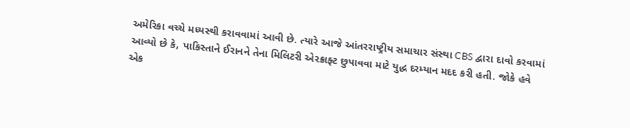અમેરિકા વચ્ચે મધ્યસ્થી કરાવવામાં આવી છે. ત્યારે આજે આંતરરાષ્ટ્રીય સમાચાર સંસ્થા CBS દ્વારા દાવો કરવામાં આવ્યો છે કે, પાકિસ્તાને ઈરાનને તેના મિલિટરી એરક્રાફ્ટ છુપાવવા માટે યુદ્ધ દરમ્યાન મદદ કરી હતી. જોકે હવે એક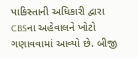પાકિસ્તાની અધિકારી દ્વારા CBSના અહેવાલને ખોટો ગણાવવામાં આવ્યો છે. બીજી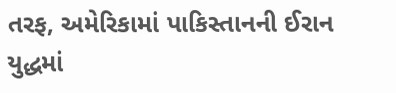તરફ, અમેરિકામાં પાકિસ્તાનની ઈરાન યુદ્ધમાં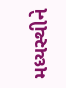મધ્યસ્થીને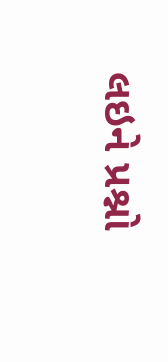લઇને પ્રશ્નો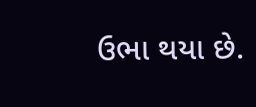ઉભા થયા છે.